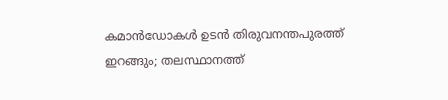കമാന്‍ഡോകള്‍ ഉടന്‍ തിരുവനന്തപുരത്ത് ഇറങ്ങും; തലസ്ഥാനത്ത്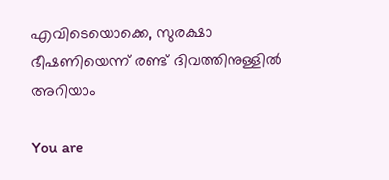എവിടെയൊക്കെ, സുരക്ഷാ ഭീഷണിയെന്ന് രണ്ട് ദിവത്തിനുള്ളില്‍ അറിയാം

You are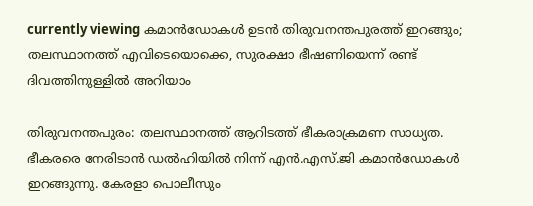currently viewing കമാന്‍ഡോകള്‍ ഉടന്‍ തിരുവനന്തപുരത്ത് ഇറങ്ങും; തലസ്ഥാനത്ത് എവിടെയൊക്കെ, സുരക്ഷാ ഭീഷണിയെന്ന് രണ്ട് ദിവത്തിനുള്ളില്‍ അറിയാം

തിരുവനന്തപുരം: തലസ്ഥാനത്ത് ആറിടത്ത് ഭീകരാക്രമണ സാധ്യത. ഭീകരരെ നേരിടാന്‍ ഡല്‍ഹിയില്‍ നിന്ന് എന്‍.എസ്.ജി കമാന്‍ഡോകള്‍ ഇറങ്ങുന്നു. കേരളാ പൊലീസും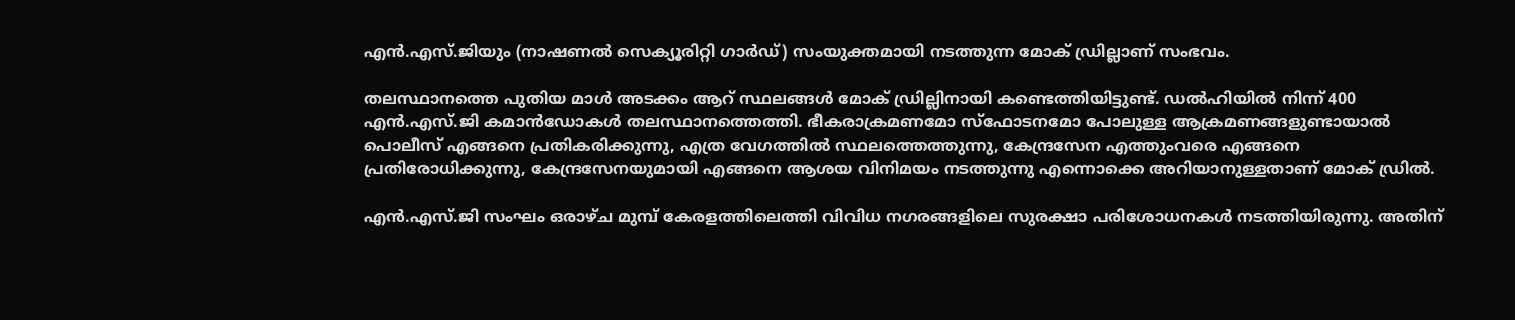എന്‍.എസ്.ജിയും (നാഷണല്‍ സെക്യൂരിറ്റി ഗാര്‍ഡ്) സംയുക്തമായി നടത്തുന്ന മോക് ഡ്രില്ലാണ് സംഭവം.

തലസ്ഥാനത്തെ പുതിയ മാള്‍ അടക്കം ആറ് സ്ഥലങ്ങള്‍ മോക് ഡ്രില്ലിനായി കണ്ടെത്തിയിട്ടുണ്ട്. ഡല്‍ഹിയില്‍ നിന്ന് 400 എന്‍.എസ്.ജി കമാന്‍ഡോകള്‍ തലസ്ഥാനത്തെത്തി. ഭീകരാക്രമണമോ സ്‌ഫോടനമോ പോലുള്ള ആക്രമണങ്ങളുണ്ടായാല്‍ പൊലീസ് എങ്ങനെ പ്രതികരിക്കുന്നു, എത്ര വേഗത്തില്‍ സ്ഥലത്തെത്തുന്നു, കേന്ദ്രസേന എത്തുംവരെ എങ്ങനെ പ്രതിരോധിക്കുന്നു, കേന്ദ്രസേനയുമായി എങ്ങനെ ആശയ വിനിമയം നടത്തുന്നു എന്നൊക്കെ അറിയാനുള്ളതാണ് മോക് ഡ്രില്‍.

എന്‍.എസ്.ജി സംഘം ഒരാഴ്‌ച മുമ്പ് കേരളത്തിലെത്തി വിവിധ നഗരങ്ങളിലെ സുരക്ഷാ പരിശോധനകള്‍ നടത്തിയിരുന്നു. അതിന്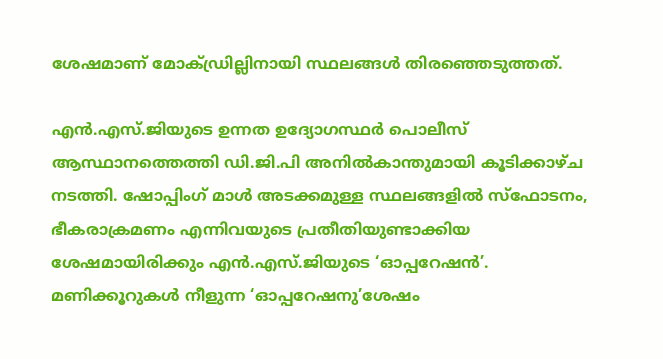ശേഷമാണ് മോക്ഡ്രില്ലിനായി സ്ഥലങ്ങള്‍ തിരഞ്ഞെടുത്തത്.

എന്‍.എസ്.ജിയുടെ ഉന്നത ഉദ്യോഗസ്ഥര്‍ പൊലീസ് ആസ്ഥാനത്തെത്തി ഡി.ജി.പി അനില്‍കാന്തുമായി കൂടിക്കാഴ്‌ച നടത്തി. ഷോപ്പിംഗ് മാള്‍ അടക്കമുള്ള സ്ഥലങ്ങളില്‍ സ്‌ഫോടനം, ഭീകരാക്രമണം എന്നിവയുടെ പ്രതീതിയുണ്ടാക്കിയ ശേഷമായിരിക്കും എന്‍.എസ്.ജിയുടെ ‘ഓപ്പറേഷന്‍’. മണിക്കൂറുകള്‍ നീളുന്ന ‘ഓപ്പറേഷനു’ശേഷം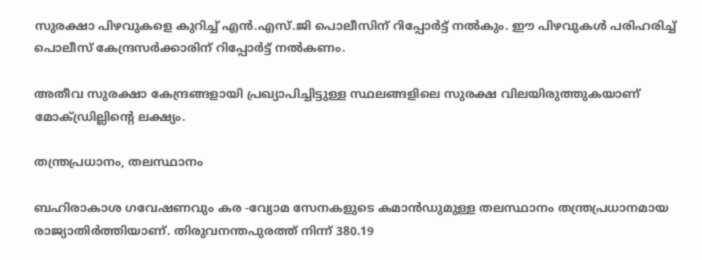സുരക്ഷാ പിഴവുകളെ കുറിച്ച്‌ എന്‍.എസ്.ജി പൊലീസിന് റിപ്പോര്‍ട്ട് നല്‍കും. ഈ പിഴവുകള്‍ പരിഹരിച്ച്‌ പൊലീസ് കേന്ദ്രസര്‍ക്കാരിന് റിപ്പോര്‍ട്ട് നല്‍കണം.

അതീവ സുരക്ഷാ കേന്ദ്രങ്ങളായി പ്രഖ്യാപിച്ചിട്ടുള്ള സ്ഥലങ്ങളിലെ സുരക്ഷ വിലയിരുത്തുകയാണ് മോക്ഡ്രില്ലിൻ്റെ ലക്ഷ്യം.

തന്ത്രപ്രധാനം, തലസ്ഥാനം

ബഹിരാകാശ ഗവേഷണവും കര -വ്യോമ സേനകളുടെ കമാന്‍ഡുമുള്ള തലസ്ഥാനം തന്ത്രപ്രധാനമായ രാജ്യാതിര്‍ത്തിയാണ്. തിരുവനന്തപുരത്ത് നിന്ന് 380.19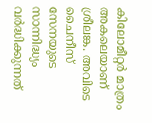കിലോമീറ്റര്‍ മാത്രം അകലെയാണ് ശ്രീലങ്ക. അവിടെ ചൈനീസ് സേനയുടെ സാന്നിദ്ധ്യം വര്‍ദ്ധിക്കുന്നത്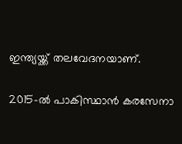ഇന്ത്യയ്ക്ക് തലവേദനയാണ്.

2015-ല്‍ പാകിസ്ഥാന്‍ കരസേനാ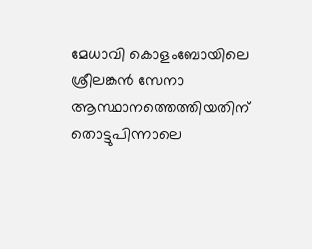മേധാവി കൊളംബോയിലെ ശ്രീലങ്കന്‍ സേനാ ആസ്ഥാനത്തെത്തിയതിന് തൊട്ടുപിന്നാലെ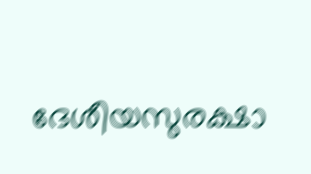ദേശീയസുരക്ഷാ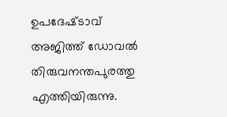ഉപദേഷ്‌ടാവ് അജിത്ത് ഡോവല്‍ തിരുവനന്തപുരത്തു എത്തിയിരുന്നു.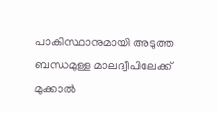പാകി‌സ്ഥാനുമായി അടുത്ത ബന്ധമുള്ള മാലദ്വീപിലേക്ക് മുക്കാല്‍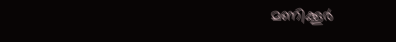മണിക്കൂര്‍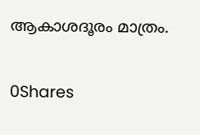ആകാശദൂരം മാത്രം.

0Shares